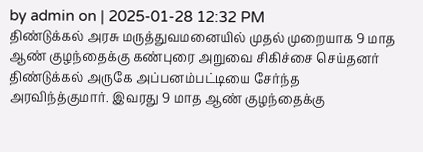by admin on | 2025-01-28 12:32 PM
திண்டுக்கல் அரசு மருத்துவமனையில் முதல் முறையாக 9 மாத ஆண் குழந்தைக்கு கண்புரை அறுவை சிகிச்சை செய்தனர்
திண்டுக்கல் அருகே அப்பனம்பட்டியை சேர்ந்த அரவிந்த்குமார். இவரது 9 மாத ஆண் குழந்தைக்கு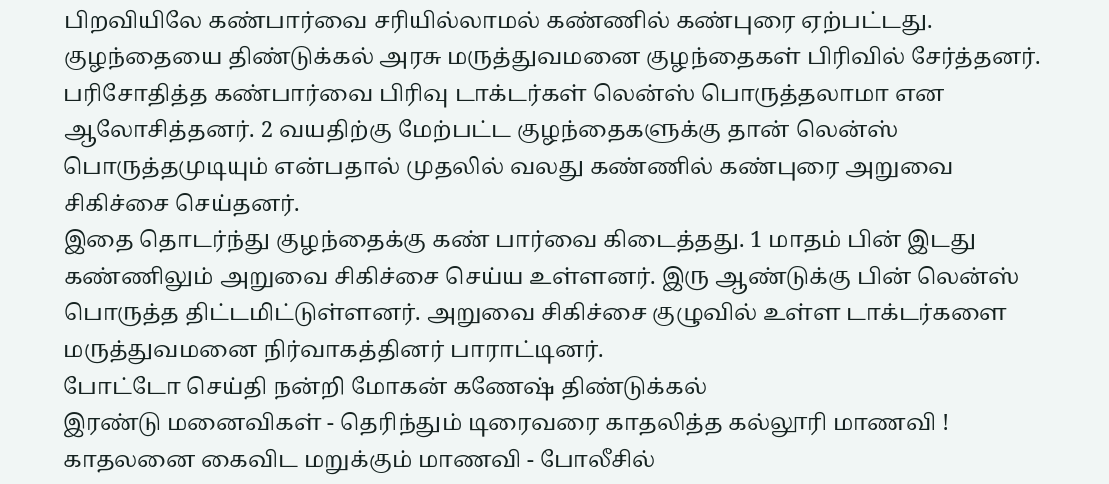பிறவியிலே கண்பார்வை சரியில்லாமல் கண்ணில் கண்புரை ஏற்பட்டது.
குழந்தையை திண்டுக்கல் அரசு மருத்துவமனை குழந்தைகள் பிரிவில் சேர்த்தனர். பரிசோதித்த கண்பார்வை பிரிவு டாக்டர்கள் லென்ஸ் பொருத்தலாமா என ஆலோசித்தனர். 2 வயதிற்கு மேற்பட்ட குழந்தைகளுக்கு தான் லென்ஸ் பொருத்தமுடியும் என்பதால் முதலில் வலது கண்ணில் கண்புரை அறுவை சிகிச்சை செய்தனர்.
இதை தொடர்ந்து குழந்தைக்கு கண் பார்வை கிடைத்தது. 1 மாதம் பின் இடது கண்ணிலும் அறுவை சிகிச்சை செய்ய உள்ளனர். இரு ஆண்டுக்கு பின் லென்ஸ் பொருத்த திட்டமிட்டுள்ளனர். அறுவை சிகிச்சை குழுவில் உள்ள டாக்டர்களை மருத்துவமனை நிர்வாகத்தினர் பாராட்டினர்.
போட்டோ செய்தி நன்றி மோகன் கணேஷ் திண்டுக்கல்
இரண்டு மனைவிகள் - தெரிந்தும் டிரைவரை காதலித்த கல்லூரி மாணவி ! காதலனை கைவிட மறுக்கும் மாணவி - போலீசில்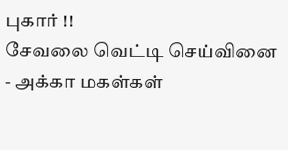புகார் !!
சேவலை வெட்டி செய்வினை - அக்கா மகள்கள்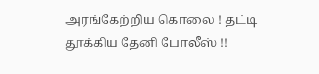அரங்கேற்றிய கொலை ! தட்டி தூக்கிய தேனி போலீஸ் !!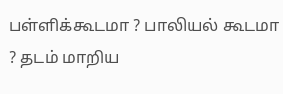பள்ளிக்கூடமா ? பாலியல் கூடமா ? தடம் மாறிய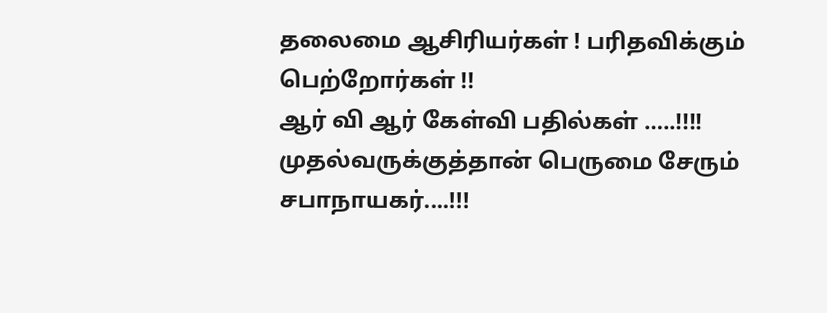தலைமை ஆசிரியர்கள் ! பரிதவிக்கும் பெற்றோர்கள் !!
ஆர் வி ஆர் கேள்வி பதில்கள் …..!!!! முதல்வருக்குத்தான் பெருமை சேரும் சபாநாயகர்....!!!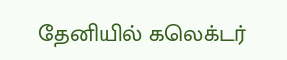தேனியில் கலெக்டர்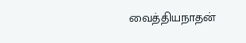வைத்தியநாதன்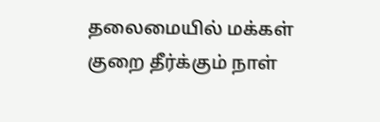தலைமையில் மக்கள் குறை தீர்க்கும் நாள்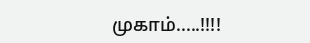முகாம்.....!!!!